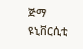ጅማ ዩኒቨርሲቲ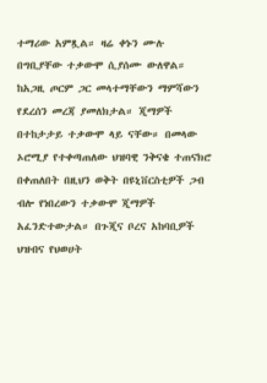ተማሪው አምጿል። ዛሬ ቀኑን ሙሉ በግቢያቸው ተቃውሞ ሲያሰሙ ውለዋል። ከአጋዚ ጦርም ጋር መላተማቸውን ማምሻውን የደረሰን መረጃ ያመለክታል። ጂማዎች በተከታታይ ተቃውሞ ላይ ናቸው። በመላው ኦሮሚያ የተቀጣጠለው ህዝባዊ ንቅናቄ ተጠናክሮ በቀጠለበት በዚህን ወቅት በዩኒቨርስቲዎች ጋብ ብሎ የነበረውን ተቃውሞ ጂማዎች አፈንድተውታል። በጉጂና ቦረና አከባቢዎች ህዝብና የህወሀት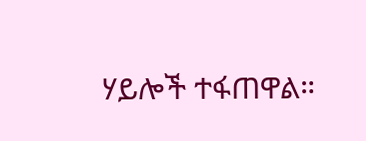ሃይሎች ተፋጠዋል።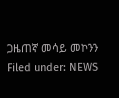ጋዜጠኛ መሳይ መኮንን Filed under: NEWS